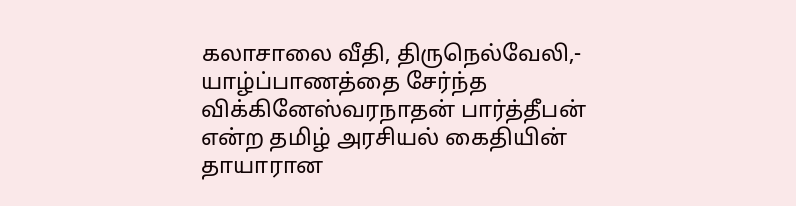கலாசாலை வீதி, திருநெல்வேலி,- யாழ்ப்பாணத்தை சேர்ந்த விக்கினேஸ்வரநாதன் பார்த்தீபன் என்ற தமிழ் அரசியல் கைதியின் தாயாரான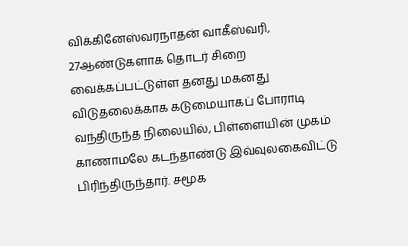விக்கினேஸ்வரநாதன் வாகீஸ்வரி, 27ஆண்டுகளாக தொடர் சிறை வைக்கப்பட்டுள்ள தனது மகனது விடுதலைக்காக கடுமையாகப் போராடி வந்திருந்த நிலையில், பிள்ளையின் முகம் காணாமலே கடந்தாண்டு இவ்வுலகைவிட்டு பிரிந்திருந்தார். சமூக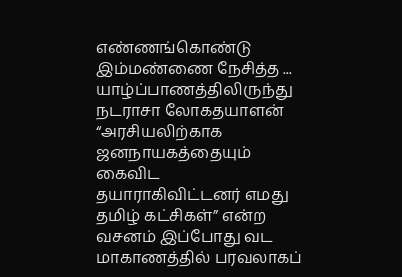எண்ணங்கொண்டு இம்மண்ணை நேசித்த ...
யாழ்ப்பாணத்திலிருந்து நடராசா லோகதயாளன் “அரசியலிற்காக ஜனநாயகத்தையும் கைவிட தயாராகிவிட்டனர் எமது தமிழ் கட்சிகள்” என்ற வசனம் இப்போது வட மாகாணத்தில் பரவலாகப்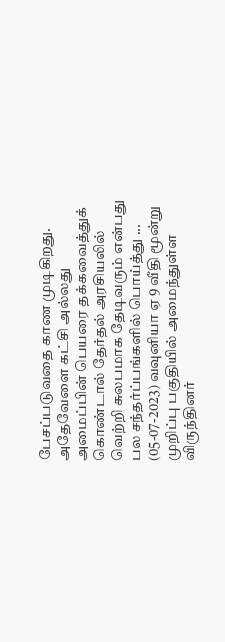பேசப்படுவதை காண முடிகிறது. அதேவேளை கட்சி அல்லது அமைப்பின் பெயரை தக்கவைத்துக் கொண்டால் தேர்தல் அரசியலில் வெற்றி சுலபமாக தேடிவரும் என்பது பல சந்தர்ப்பங்களில் பொய்த்து ...
(05-07-2023) வவுனியா ஏ 9 வீதி மூன்று முறிப்பு பகுதியில் அமைந்துள்ள விருந்தினர்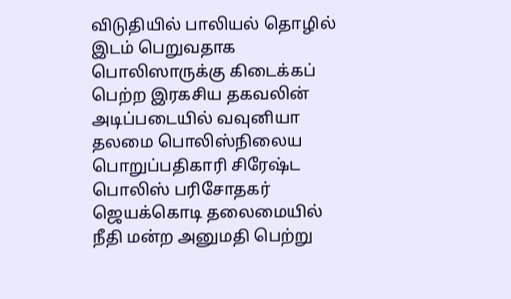விடுதியில் பாலியல் தொழில் இடம் பெறுவதாக பொலிஸாருக்கு கிடைக்கப் பெற்ற இரகசிய தகவலின் அடிப்படையில் வவுனியா தலமை பொலிஸ்நிலைய பொறுப்பதிகாரி சிரேஷ்ட பொலிஸ் பரிசோதகர் ஜெயக்கொடி தலைமையில் நீதி மன்ற அனுமதி பெற்று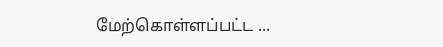மேற்கொள்ளப்பட்ட ...